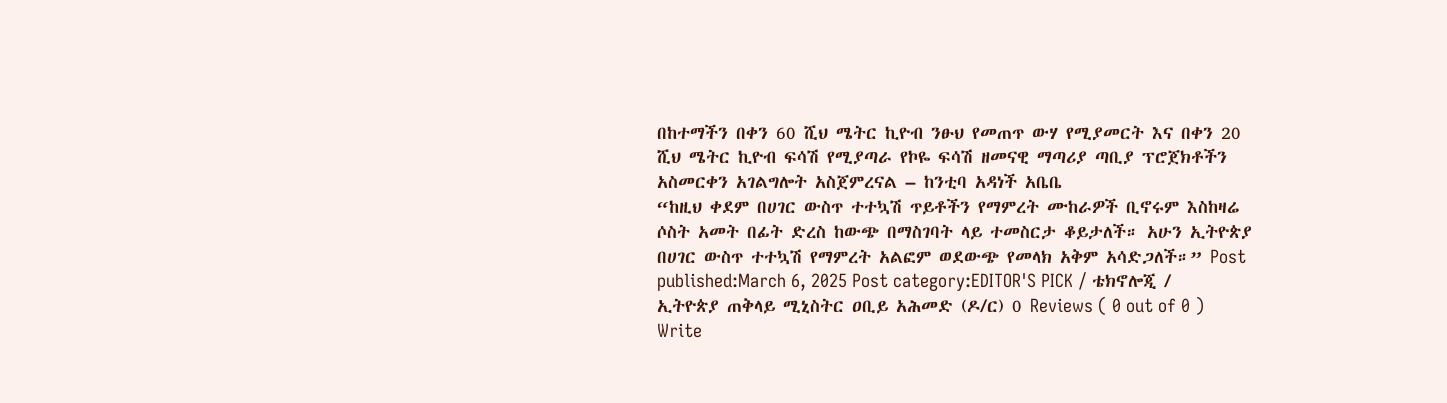በከተማችን በቀን 60 ሺህ ሜትር ኪዮብ ንፁህ የመጠጥ ውሃ የሚያመርት እና በቀን 20 ሺህ ሜትር ኪዮብ ፍሳሽ የሚያጣራ የኮዬ ፍሳሽ ዘመናዊ ማጣሪያ ጣቢያ ፕሮጀክቶችን አስመርቀን አገልግሎት አስጀምረናል – ከንቲባ አዳነች አቤቤ
“ከዚህ ቀደም በሀገር ውስጥ ተተኳሽ ጥይቶችን የማምረት ሙከራዎች ቢኖሩም እስከዛሬ ሶስት አመት በፊት ድረስ ከውጭ በማስገባት ላይ ተመስርታ ቆይታለች። አሁን ኢትዮጵያ በሀገር ውስጥ ተተኳሽ የማምረት አልፎም ወደውጭ የመላክ አቅም አሳድጋለች።” Post published:March 6, 2025 Post category:EDITOR'S PICK / ቴክኖሎጂ / ኢትዮጵያ ጠቅላይ ሚኒስትር ዐቢይ አሕመድ (ዶ/ር) 0 Reviews ( 0 out of 0 ) Write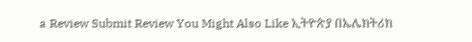a Review Submit Review You Might Also Like ኢትዮጵያ በኤሌክትሪክ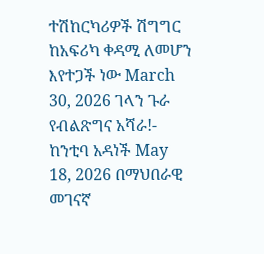ተሽከርካሪዎች ሽግግር ከአፍሪካ ቀዳሚ ለመሆን እየተጋች ነው March 30, 2026 ገላን ጉራ የብልጽግና አሻራ!- ከንቲባ አዳነች May 18, 2026 በማህበራዊ መገናኛ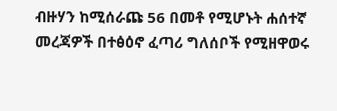ብዙሃን ከሚሰራጩ 56 በመቶ የሚሆኑት ሐሰተኛ መረጃዎች በተፅዕኖ ፈጣሪ ግለሰቦች የሚዘዋወሩ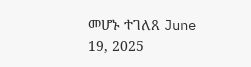መሆኑ ተገለጸ June 19, 2025